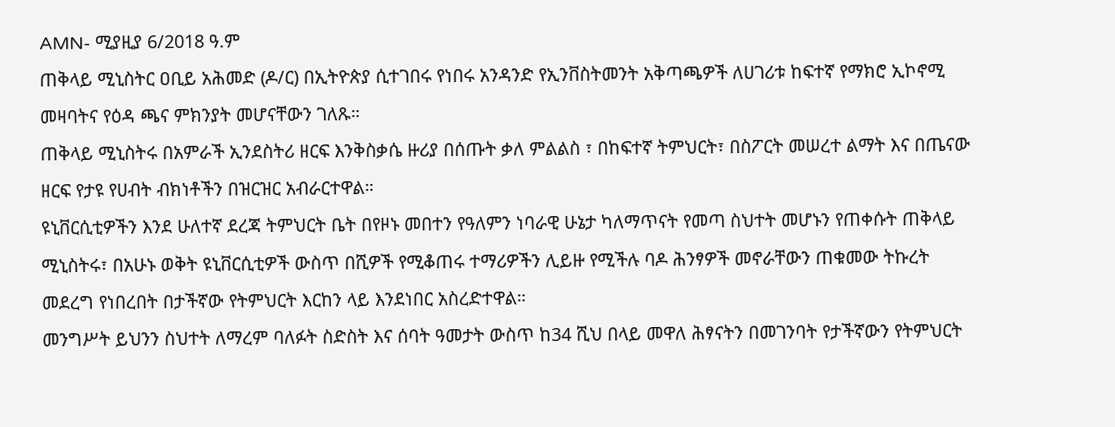AMN- ሚያዚያ 6/2018 ዓ.ም
ጠቅላይ ሚኒስትር ዐቢይ አሕመድ (ዶ/ር) በኢትዮጵያ ሲተገበሩ የነበሩ አንዳንድ የኢንቨስትመንት አቅጣጫዎች ለሀገሪቱ ከፍተኛ የማክሮ ኢኮኖሚ መዛባትና የዕዳ ጫና ምክንያት መሆናቸውን ገለጹ።
ጠቅላይ ሚኒስትሩ በአምራች ኢንደስትሪ ዘርፍ እንቅስቃሴ ዙሪያ በሰጡት ቃለ ምልልስ ፣ በከፍተኛ ትምህርት፣ በስፖርት መሠረተ ልማት እና በጤናው ዘርፍ የታዩ የሀብት ብክነቶችን በዝርዝር አብራርተዋል።
ዩኒቨርሲቲዎችን እንደ ሁለተኛ ደረጃ ትምህርት ቤት በየዞኑ መበተን የዓለምን ነባራዊ ሁኔታ ካለማጥናት የመጣ ስህተት መሆኑን የጠቀሱት ጠቅላይ ሚኒስትሩ፣ በአሁኑ ወቅት ዩኒቨርሲቲዎች ውስጥ በሺዎች የሚቆጠሩ ተማሪዎችን ሊይዙ የሚችሉ ባዶ ሕንፃዎች መኖራቸውን ጠቁመው ትኩረት መደረግ የነበረበት በታችኛው የትምህርት እርከን ላይ እንደነበር አስረድተዋል።
መንግሥት ይህንን ስህተት ለማረም ባለፉት ስድስት እና ሰባት ዓመታት ውስጥ ከ34 ሺህ በላይ መዋለ ሕፃናትን በመገንባት የታችኛውን የትምህርት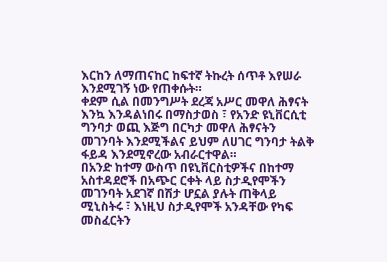እርከን ለማጠናከር ከፍተኛ ትኩረት ሰጥቶ እየሠራ እንደሚገኝ ነው የጠቀሱት።
ቀደም ሲል በመንግሥት ደረጃ አሥር መዋለ ሕፃናት እንኳ እንዳልነበሩ በማስታወስ ፣ የአንድ ዩኒቨርሲቲ ግንባታ ወጪ እጅግ በርካታ መዋለ ሕፃናትን መገንባት እንደሚችልና ይህም ለሀገር ግንባታ ትልቅ ፋይዳ እንደሚኖረው አብራርተዋል።
በአንድ ከተማ ውስጥ በዩኒቨርስቲዎችና በከተማ አስተዳደሮች በአጭር ርቀት ላይ ስታዲየሞችን መገንባት አደገኛ በሽታ ሆኗል ያሉት ጠቅላይ ሚኒስትሩ ፣ እነዚህ ስታዲየሞች አንዳቸው የካፍ መስፈርትን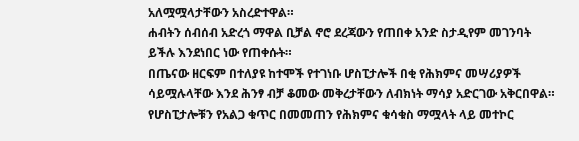አለሟሟላታቸውን አስረድተዋል።
ሐብትን ሰብሰብ አድረጎ ማዋል ቢቻል ኖሮ ደረጃውን የጠበቀ አንድ ስታዲየም መገንባት ይችሉ እንደነበር ነው የጠቀሱት።
በጤናው ዘርፍም በተለያዩ ከተሞች የተገነቡ ሆስፒታሎች በቂ የሕክምና መሣሪያዎች ሳይሟሉላቸው እንደ ሕንፃ ብቻ ቆመው መቅረታቸውን ለብክነት ማሳያ አድርገው አቅርበዋል።
የሆስፒታሎቹን የአልጋ ቁጥር በመመጠን የሕክምና ቁሳቁስ ማሟላት ላይ መተኮር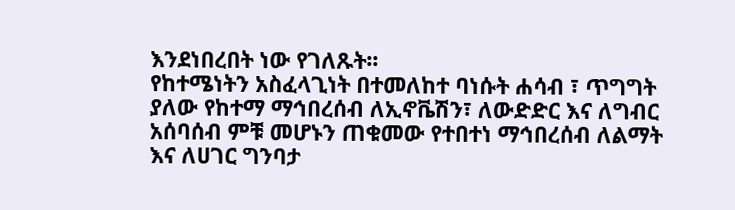እንደነበረበት ነው የገለጹት፡፡
የከተሜነትን አስፈላጊነት በተመለከተ ባነሱት ሐሳብ ፣ ጥግግት ያለው የከተማ ማኅበረሰብ ለኢኖቬሽን፣ ለውድድር እና ለግብር አሰባሰብ ምቹ መሆኑን ጠቁመው የተበተነ ማኅበረሰብ ለልማት እና ለሀገር ግንባታ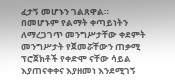ፈታኝ መሆኑን ገልጸዋል።
በመሆኑም የልማት ቀጣይነትን ለማረጋገጥ መንግሥታቸው ቀደምት መንግሥታት የጀመሯቸውን ጠቃሚ ፕሮጀክቶች የቀድሞ ናቸው ሳይል እያጠናቀቀና እያዘመነ እንደሚገኝ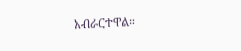አብራርተዋል።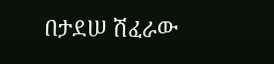በታደሠ ሽፈራው